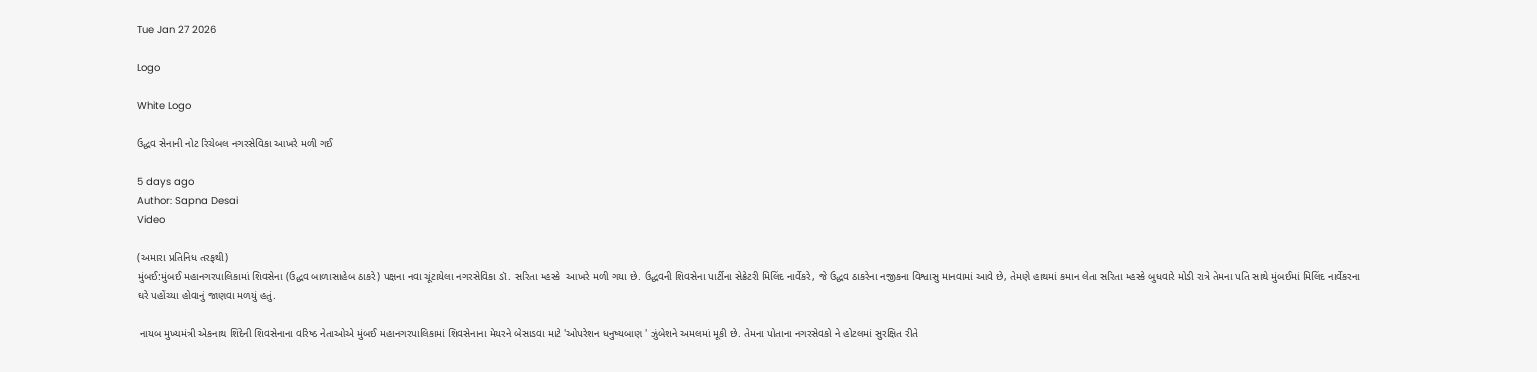Tue Jan 27 2026

Logo

White Logo

ઉદ્ધવ સેનાની નોટ રિચેબલ નગરસેવિકા આખરે મળી ગઈ

5 days ago
Author: Sapna Desai
Video

(અમારા પ્રતિનિધ તરફથી)
મુંબઈ:મુંબઈ મહાનગરપાલિકામાં શિવસેના (ઉદ્ધવ બાળાસાહેબ ઠાકરે) પક્ષના નવા ચૂંટાયેલા નગરસેવિકા ડૉ. સરિતા મ્હસ્કે  આખરે મળી ગયા છે. ઉદ્ધવની શિવસેના પાર્ટીના સેક્રેટરી મિલિંદ નાર્વેકરે, જે ઉદ્ધવ ઠાકરેના નજીકના વિશ્વાસુ માનવામાં આવે છે, તેમણે હાથમાં કમાન લેતા સરિતા મ્હસ્કે બુધવારે મોડી રાત્રે તેમના પતિ સાથે મુંબઈમાં મિલિંદ નાર્વેકરના ઘરે પહોંચ્યા હોવાનું જાણવા મળયું હતું.

 નાયબ મુખ્યમંત્રી એકનાથ શિંદેની શિવસેનાના વરિષ્ઠ નેતાઓએ મુંબઈ મહાનગરપાલિકામાં શિવસેનાના મેયરને બેસાડવા માટે 'ઓપરેશન ધનુષ્યબાણ ' ઝુંબેશને અમલમાં મૂકી છે. તેમના પોતાના નગરસેવકો ને હોટલમાં સુરક્ષિત રીતે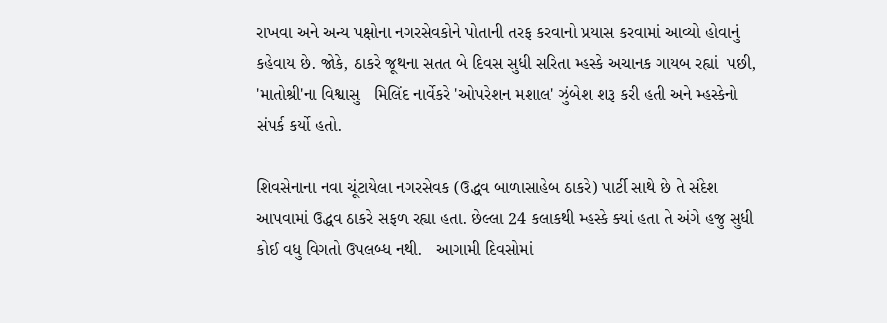રાખવા અને અન્ય પક્ષોના નગરસેવકોને પોતાની તરફ કરવાનો પ્રયાસ કરવામાં આવ્યો હોવાનું કહેવાય છે. જોકે, ઠાકરે જૂથના સતત બે દિવસ સુધી સરિતા મ્હસ્કે અચાનક ગાયબ રહ્યાં  પછી, 'માતોશ્રી'ના વિશ્વાસુ   મિલિંદ નાર્વેકરે 'ઓપરેશન મશાલ' ઝુંબેશ શરૂ કરી હતી અને મ્હસ્કેનો સંપર્ક કર્યો હતો.

શિવસેનાના નવા ચૂંટાયેલા નગરસેવક (ઉદ્ધવ બાળાસાહેબ ઠાકરે) પાર્ટી સાથે છે તે સંદેશ આપવામાં ઉદ્ધવ ઠાકરે સફળ રહ્યા હતા. છેલ્લા 24 કલાકથી મ્હસ્કે ક્યાં હતા તે અંગે હજુ સુધી કોઈ વધુ વિગતો ઉપલબ્ધ નથી.   આગામી દિવસોમાં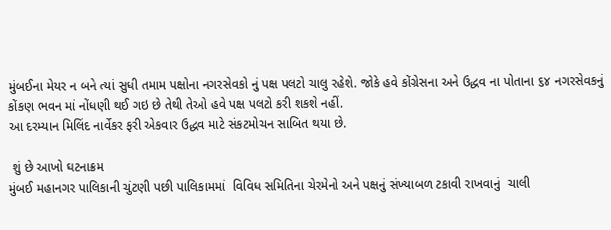મુંબઈના મેયર ન બને ત્યાં સુધી તમામ પક્ષોના નગરસેવકો નું પક્ષ પલટો ચાલુ રહેશે. જોકે હવે કોંગ્રેસના અને ઉદ્ધવ ના પોતાના ૬૪ નગરસેવકનું કોંકણ ભવન માં નોંધણી થઈ ગઇ છે તેથી તેઓ હવે પક્ષ પલટો કરી શકશે નહીં.
આ દરમ્યાન મિલિંદ નાર્વેકર ફરી એકવાર ઉદ્ધવ માટે સંકટમોચન સાબિત થયા છે.

 શું છે આખો ઘટનાક્રમ
મુંબઈ મહાનગર પાલિકાની ચુંટણી પછી પાલિકામમાં  વિવિધ સમિતિના ચેરમેનો અને પક્ષનું સંખ્યાબળ ટકાવી રાખવાનું  ચાલી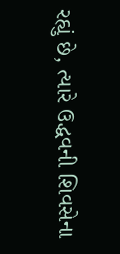રહ્યું છે, ત્યારે ઉદ્ધવની શિવસેના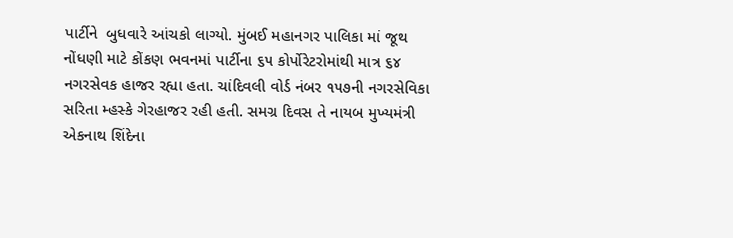પાર્ટીને  બુધવારે આંચકો લાગ્યો. મુંબઈ મહાનગર પાલિકા માં જૂથ નોંધણી માટે કોંકણ ભવનમાં પાર્ટીના ૬૫ કોર્પોરેટરોમાંથી માત્ર ૬૪ નગરસેવક હાજર રહ્યા હતા. ચાંદિવલી વોર્ડ નંબર ૧૫૭ની નગરસેવિકા  સરિતા મ્હસ્કે ગેરહાજર રહી હતી. સમગ્ર દિવસ તે નાયબ મુખ્યમંત્રી એકનાથ શિંદેના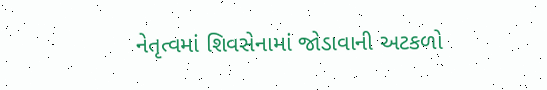નેતૃત્વમાં શિવસેનામાં જોડાવાની અટકળો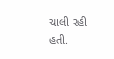ચાલી રહી હતી.